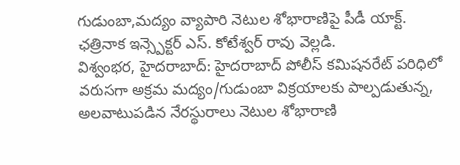గుడుంబా,మద్యం వ్యాపారి నెటుల శోభారాణిపై పీడీ యాక్ట్.
ఛత్రినాక ఇన్స్పెక్టర్ ఎస్. కోటేశ్వర్ రావు వెల్లడి.
విశ్వంభర, హైదరాబాద్: హైదరాబాద్ పోలీస్ కమిషనరేట్ పరిధిలో వరుసగా అక్రమ మద్యం/గుడుంబా విక్రయాలకు పాల్పడుతున్న, అలవాటుపడిన నేరస్థురాలు నెటుల శోభారాణి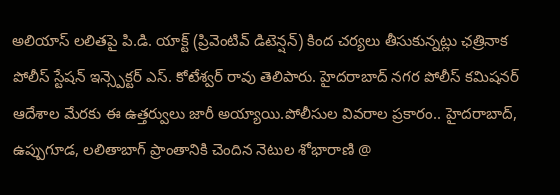అలియాస్ లలితపై పి.డి. యాక్ట్ (ప్రివెంటివ్ డిటెన్షన్) కింద చర్యలు తీసుకున్నట్లు ఛత్రినాక పోలీస్ స్టేషన్ ఇన్స్పెక్టర్ ఎస్. కోటేశ్వర్ రావు తెలిపారు. హైదరాబాద్ నగర పోలీస్ కమిషనర్ ఆదేశాల మేరకు ఈ ఉత్తర్వులు జారీ అయ్యాయి.పోలీసుల వివరాల ప్రకారం.. హైదరాబాద్, ఉప్పుగూడ, లలితాబాగ్ ప్రాంతానికి చెందిన నెటుల శోభారాణి @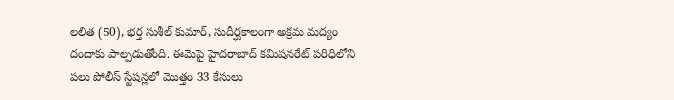లలిత (50), భర్త సుశీల్ కుమార్, సుదీర్ఘకాలంగా అక్రమ మద్యం దందాకు పాల్పడుతోంది. ఈమెపై హైదరాబాద్ కమిషనరేట్ పరిధిలోని పలు పోలీస్ స్టేషన్లలో మొత్తం 33 కేసులు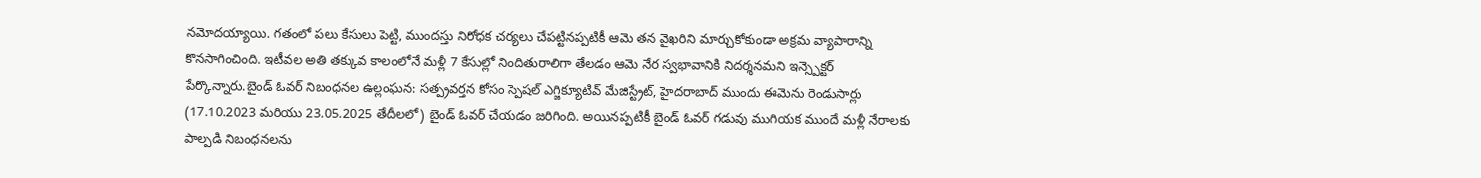నమోదయ్యాయి. గతంలో పలు కేసులు పెట్టి, ముందస్తు నిరోధక చర్యలు చేపట్టినప్పటికీ ఆమె తన వైఖరిని మార్చుకోకుండా అక్రమ వ్యాపారాన్ని కొనసాగించింది. ఇటీవల అతి తక్కువ కాలంలోనే మళ్లీ 7 కేసుల్లో నిందితురాలిగా తేలడం ఆమె నేర స్వభావానికి నిదర్శనమని ఇన్స్పెక్టర్ పేర్కొన్నారు.బైండ్ ఓవర్ నిబంధనల ఉల్లంఘన: సత్ప్రవర్తన కోసం స్పెషల్ ఎగ్జిక్యూటివ్ మేజిస్ట్రేట్, హైదరాబాద్ ముందు ఈమెను రెండుసార్లు (17.10.2023 మరియు 23.05.2025 తేదీలలో) బైండ్ ఓవర్ చేయడం జరిగింది. అయినప్పటికీ బైండ్ ఓవర్ గడువు ముగియక ముందే మళ్లీ నేరాలకు పాల్పడి నిబంధనలను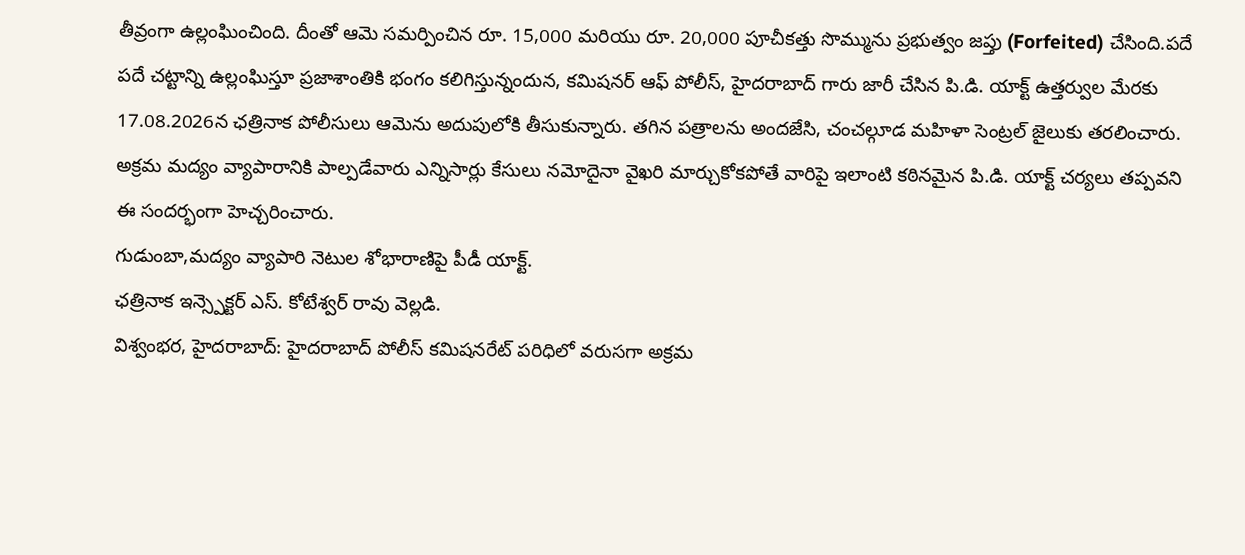తీవ్రంగా ఉల్లంఘించింది. దీంతో ఆమె సమర్పించిన రూ. 15,000 మరియు రూ. 20,000 పూచీకత్తు సొమ్మును ప్రభుత్వం జప్తు (Forfeited) చేసింది.పదే పదే చట్టాన్ని ఉల్లంఘిస్తూ ప్రజాశాంతికి భంగం కలిగిస్తున్నందున, కమిషనర్ ఆఫ్ పోలీస్, హైదరాబాద్ గారు జారీ చేసిన పి.డి. యాక్ట్ ఉత్తర్వుల మేరకు 17.08.2026న ఛత్రినాక పోలీసులు ఆమెను అదుపులోకి తీసుకున్నారు. తగిన పత్రాలను అందజేసి, చంచల్గూడ మహిళా సెంట్రల్ జైలుకు తరలించారు. అక్రమ మద్యం వ్యాపారానికి పాల్పడేవారు ఎన్నిసార్లు కేసులు నమోదైనా వైఖరి మార్చుకోకపోతే వారిపై ఇలాంటి కఠినమైన పి.డి. యాక్ట్ చర్యలు తప్పవని ఈ సందర్భంగా హెచ్చరించారు.
గుడుంబా,మద్యం వ్యాపారి నెటుల శోభారాణిపై పీడీ యాక్ట్.
ఛత్రినాక ఇన్స్పెక్టర్ ఎస్. కోటేశ్వర్ రావు వెల్లడి.
విశ్వంభర, హైదరాబాద్: హైదరాబాద్ పోలీస్ కమిషనరేట్ పరిధిలో వరుసగా అక్రమ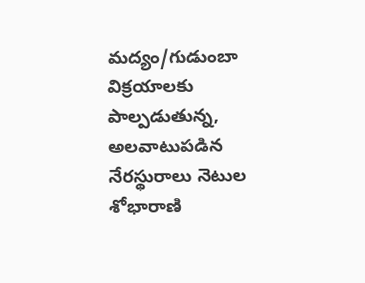మద్యం/గుడుంబా విక్రయాలకు పాల్పడుతున్న, అలవాటుపడిన నేరస్థురాలు నెటుల శోభారాణి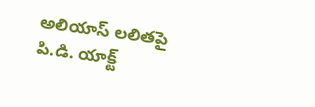అలియాస్ లలితపై పి.డి. యాక్ట్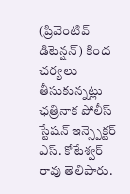(ప్రివెంటివ్ డిటెన్షన్) కింద చర్యలు తీసుకున్నట్లు ఛత్రినాక పోలీస్ స్టేషన్ ఇన్స్పెక్టర్ ఎస్. కోటేశ్వర్ రావు తెలిపారు.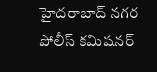హైదరాబాద్ నగర పోలీస్ కమిషనర్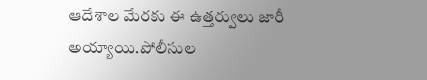ఆదేశాల మేరకు ఈ ఉత్తర్వులు జారీ అయ్యాయి.పోలీసుల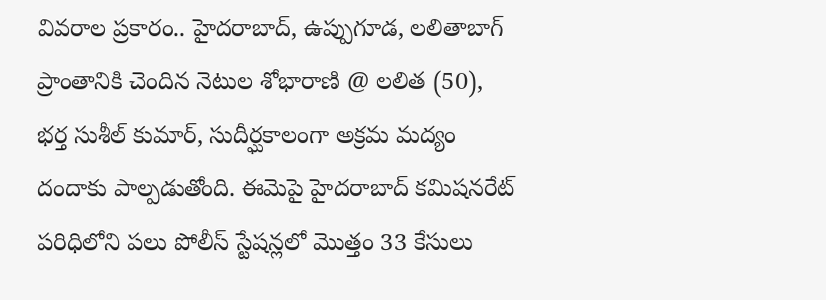వివరాల ప్రకారం.. హైదరాబాద్, ఉప్పుగూడ, లలితాబాగ్ ప్రాంతానికి చెందిన నెటుల శోభారాణి @ లలిత (50), భర్త సుశీల్ కుమార్, సుదీర్ఘకాలంగా అక్రమ మద్యం దందాకు పాల్పడుతోంది. ఈమెపై హైదరాబాద్ కమిషనరేట్ పరిధిలోని పలు పోలీస్ స్టేషన్లలో మొత్తం 33 కేసులు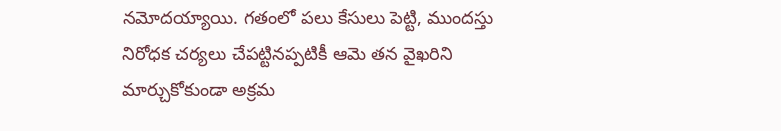నమోదయ్యాయి. గతంలో పలు కేసులు పెట్టి, ముందస్తు నిరోధక చర్యలు చేపట్టినప్పటికీ ఆమె తన వైఖరిని మార్చుకోకుండా అక్రమ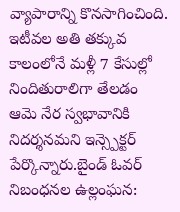వ్యాపారాన్ని కొనసాగించింది. ఇటీవల అతి తక్కువ కాలంలోనే మళ్లీ 7 కేసుల్లో నిందితురాలిగా తేలడం ఆమె నేర స్వభావానికి నిదర్శనమని ఇన్స్పెక్టర్ పేర్కొన్నారు.బైండ్ ఓవర్ నిబంధనల ఉల్లంఘన: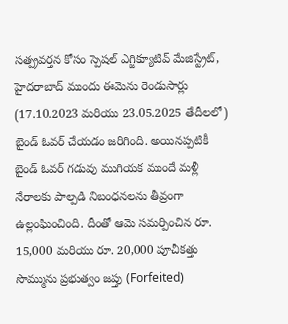సత్ప్రవర్తన కోసం స్పెషల్ ఎగ్జిక్యూటివ్ మేజిస్ట్రేట్, హైదరాబాద్ ముందు ఈమెను రెండుసార్లు (17.10.2023 మరియు 23.05.2025 తేదీలలో) బైండ్ ఓవర్ చేయడం జరిగింది. అయినప్పటికీ బైండ్ ఓవర్ గడువు ముగియక ముందే మళ్లీ నేరాలకు పాల్పడి నిబంధనలను తీవ్రంగా ఉల్లంఘించింది. దీంతో ఆమె సమర్పించిన రూ. 15,000 మరియు రూ. 20,000 పూచీకత్తు సొమ్మును ప్రభుత్వం జప్తు (Forfeited)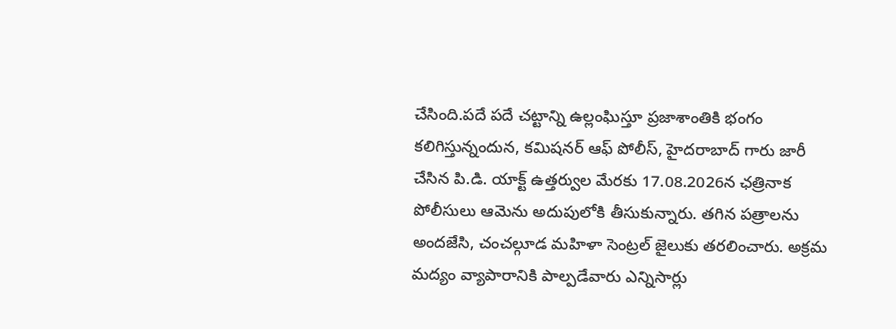చేసింది.పదే పదే చట్టాన్ని ఉల్లంఘిస్తూ ప్రజాశాంతికి భంగం కలిగిస్తున్నందున, కమిషనర్ ఆఫ్ పోలీస్, హైదరాబాద్ గారు జారీ చేసిన పి.డి. యాక్ట్ ఉత్తర్వుల మేరకు 17.08.2026న ఛత్రినాక పోలీసులు ఆమెను అదుపులోకి తీసుకున్నారు. తగిన పత్రాలను అందజేసి, చంచల్గూడ మహిళా సెంట్రల్ జైలుకు తరలించారు. అక్రమ మద్యం వ్యాపారానికి పాల్పడేవారు ఎన్నిసార్లు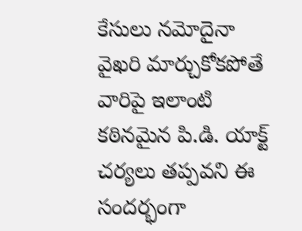కేసులు నమోదైనా వైఖరి మార్చుకోకపోతే వారిపై ఇలాంటి కఠినమైన పి.డి. యాక్ట్ చర్యలు తప్పవని ఈ సందర్భంగా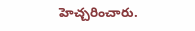హెచ్చరించారు.